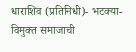धाराशिव (प्रतिनिधी)- भटक्या-विमुक्त समाजाची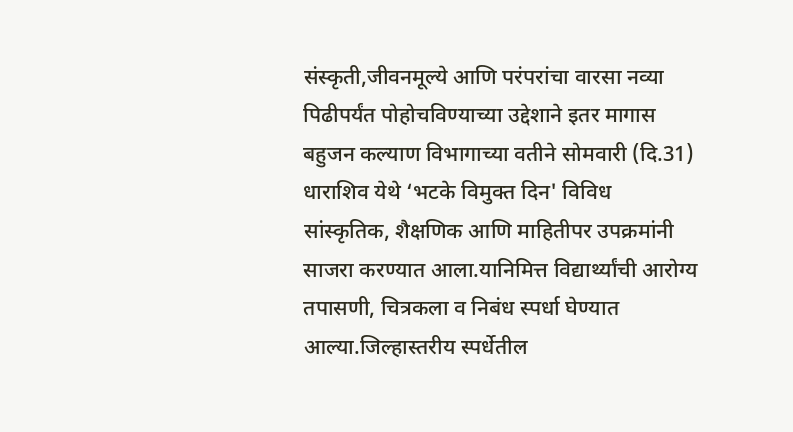संस्कृती,जीवनमूल्ये आणि परंपरांचा वारसा नव्या पिढीपर्यंत पोहोचविण्याच्या उद्देशाने इतर मागास बहुजन कल्याण विभागाच्या वतीने सोमवारी (दि.31) धाराशिव येथे ‘भटके विमुक्त दिन' विविध सांस्कृतिक, शैक्षणिक आणि माहितीपर उपक्रमांनी साजरा करण्यात आला.यानिमित्त विद्यार्थ्यांची आरोग्य तपासणी, चित्रकला व निबंध स्पर्धा घेण्यात आल्या.जिल्हास्तरीय स्पर्धेतील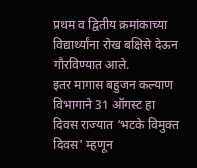प्रथम व द्वितीय क्रमांकाच्या विद्यार्थ्यांना रोख बक्षिसे देऊन गौरविण्यात आले.
इतर मागास बहुजन कल्याण विभागाने 31 ऑगस्ट हा दिवस राज्यात ‘भटके विमुक्त दिवस' म्हणून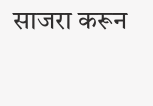साजरा करून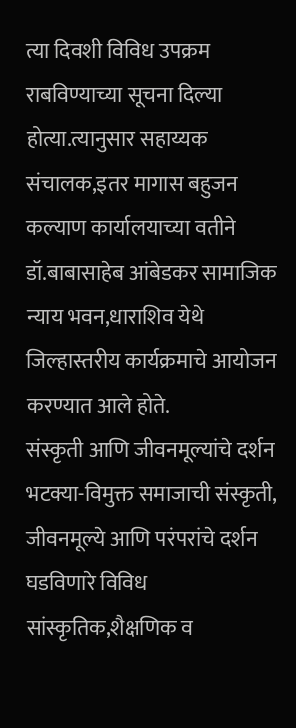त्या दिवशी विविध उपक्रम राबविण्याच्या सूचना दिल्या होत्या.त्यानुसार सहाय्यक संचालक,इतर मागास बहुजन कल्याण कार्यालयाच्या वतीने डॉ.बाबासाहेब आंबेडकर सामाजिक न्याय भवन,धाराशिव येथे जिल्हास्तरीय कार्यक्रमाचे आयोजन करण्यात आले होते.
संस्कृती आणि जीवनमूल्यांचे दर्शन
भटक्या-विमुक्त समाजाची संस्कृती, जीवनमूल्ये आणि परंपरांचे दर्शन घडविणारे विविध सांस्कृतिक,शैक्षणिक व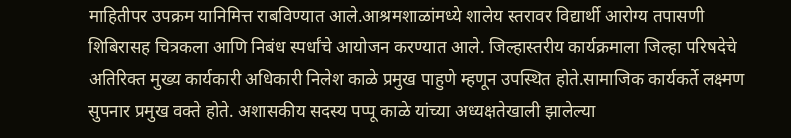माहितीपर उपक्रम यानिमित्त राबविण्यात आले.आश्रमशाळांमध्ये शालेय स्तरावर विद्यार्थी आरोग्य तपासणी शिबिरासह चित्रकला आणि निबंध स्पर्धांचे आयोजन करण्यात आले. जिल्हास्तरीय कार्यक्रमाला जिल्हा परिषदेचे अतिरिक्त मुख्य कार्यकारी अधिकारी निलेश काळे प्रमुख पाहुणे म्हणून उपस्थित होते.सामाजिक कार्यकर्ते लक्ष्मण सुपनार प्रमुख वक्ते होते. अशासकीय सदस्य पप्पू काळे यांच्या अध्यक्षतेखाली झालेल्या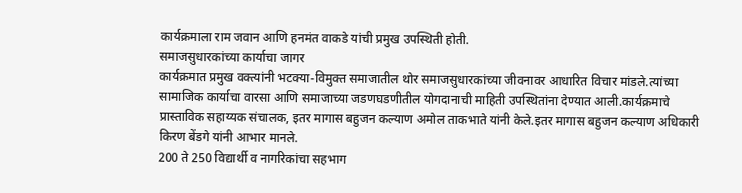कार्यक्रमाला राम जवान आणि हनमंत वाकडे यांची प्रमुख उपस्थिती होती.
समाजसुधारकांच्या कार्याचा जागर
कार्यक्रमात प्रमुख वक्त्यांनी भटक्या-विमुक्त समाजातील थोर समाजसुधारकांच्या जीवनावर आधारित विचार मांडले.त्यांच्या सामाजिक कार्याचा वारसा आणि समाजाच्या जडणघडणीतील योगदानाची माहिती उपस्थितांना देण्यात आली.कार्यक्रमाचे प्रास्ताविक सहाय्यक संचालक, इतर मागास बहुजन कल्याण अमोल ताकभाते यांनी केले.इतर मागास बहुजन कल्याण अधिकारी किरण बेंडगे यांनी आभार मानले.
200 ते 250 विद्यार्थी व नागरिकांचा सहभाग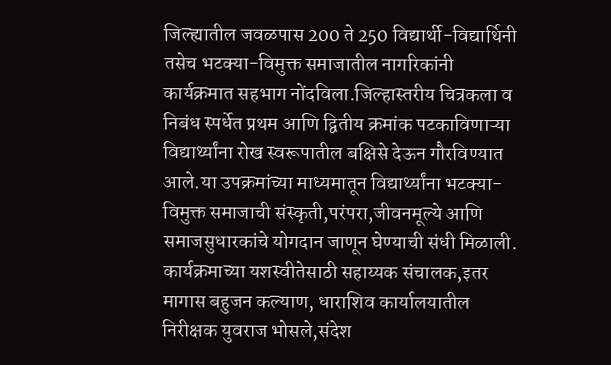जिल्ह्यातील जवळपास 200 ते 250 विद्यार्थी-विद्यार्थिनी तसेच भटक्या-विमुक्त समाजातील नागरिकांनी कार्यक्रमात सहभाग नोंदविला.जिल्हास्तरीय चित्रकला व निबंध स्पर्धेत प्रथम आणि द्वितीय क्रमांक पटकाविणाऱ्या विद्यार्थ्यांना रोख स्वरूपातील बक्षिसे देऊन गौरविण्यात आले.या उपक्रमांच्या माध्यमातून विद्यार्थ्यांना भटक्या-विमुक्त समाजाची संस्कृती,परंपरा,जीवनमूल्ये आणि समाजसुधारकांचे योगदान जाणून घेण्याची संधी मिळाली. कार्यक्रमाच्या यशस्वीतेसाठी सहाय्यक संचालक,इतर मागास बहुजन कल्याण, धाराशिव कार्यालयातील निरीक्षक युवराज भोसले,संदेश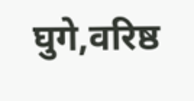घुगे,वरिष्ठ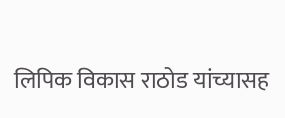लिपिक विकास राठोड यांच्यासह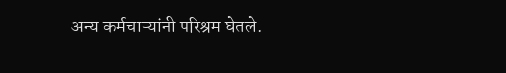अन्य कर्मचाऱ्यांनी परिश्रम घेतले.